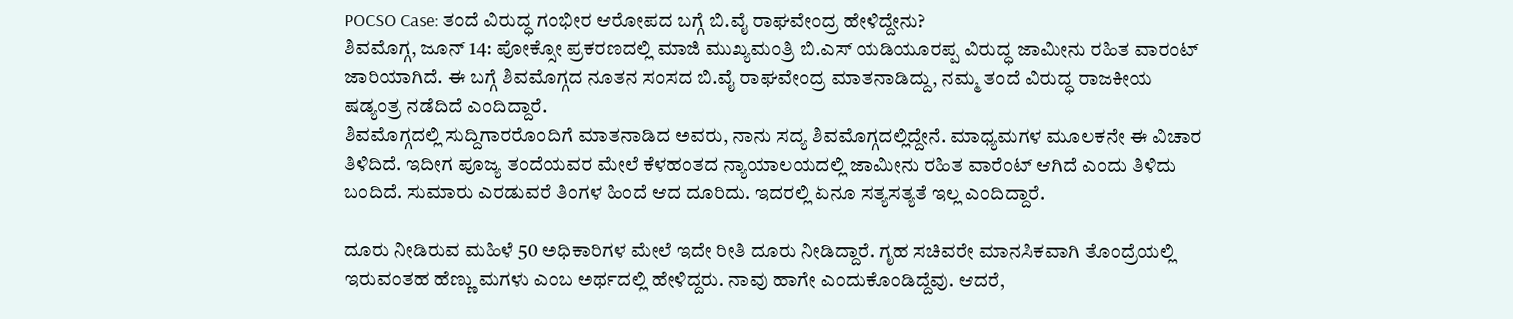POCSO Case: ತಂದೆ ವಿರುದ್ಧ ಗಂಭೀರ ಆರೋಪದ ಬಗ್ಗೆ ಬಿ.ವೈ ರಾಘವೇಂದ್ರ ಹೇಳಿದ್ದೇನು?
ಶಿವಮೊಗ್ಗ, ಜೂನ್ 14: ಪೋಕ್ಸೋ ಪ್ರಕರಣದಲ್ಲಿ ಮಾಜಿ ಮುಖ್ಯಮಂತ್ರಿ ಬಿ.ಎಸ್ ಯಡಿಯೂರಪ್ಪ ವಿರುದ್ಧ ಜಾಮೀನು ರಹಿತ ವಾರಂಟ್ ಜಾರಿಯಾಗಿದೆ. ಈ ಬಗ್ಗೆ ಶಿವಮೊಗ್ಗದ ನೂತನ ಸಂಸದ ಬಿ.ವೈ ರಾಘವೇಂದ್ರ ಮಾತನಾಡಿದ್ದು, ನಮ್ಮ ತಂದೆ ವಿರುದ್ಧ ರಾಜಕೀಯ ಷಡ್ಯಂತ್ರ ನಡೆದಿದೆ ಎಂದಿದ್ದಾರೆ.
ಶಿವಮೊಗ್ಗದಲ್ಲಿ ಸುದ್ದಿಗಾರರೊಂದಿಗೆ ಮಾತನಾಡಿದ ಅವರು, ನಾನು ಸದ್ಯ ಶಿವಮೊಗ್ಗದಲ್ಲಿದ್ದೇನೆ. ಮಾಧ್ಯಮಗಳ ಮೂಲಕನೇ ಈ ವಿಚಾರ ತಿಳಿದಿದೆ. ಇದೀಗ ಪೂಜ್ಯ ತಂದೆಯವರ ಮೇಲೆ ಕೆಳಹಂತದ ನ್ಯಾಯಾಲಯದಲ್ಲಿ ಜಾಮೀನು ರಹಿತ ವಾರೆಂಟ್ ಆಗಿದೆ ಎಂದು ತಿಳಿದು ಬಂದಿದೆ. ಸುಮಾರು ಎರಡುವರೆ ತಿಂಗಳ ಹಿಂದೆ ಆದ ದೂರಿದು. ಇದರಲ್ಲಿ ಏನೂ ಸತ್ಯಸತ್ಯತೆ ಇಲ್ಲ ಎಂದಿದ್ದಾರೆ.

ದೂರು ನೀಡಿರುವ ಮಹಿಳೆ 50 ಅಧಿಕಾರಿಗಳ ಮೇಲೆ ಇದೇ ರೀತಿ ದೂರು ನೀಡಿದ್ದಾರೆ. ಗೃಹ ಸಚಿವರೇ ಮಾನಸಿಕವಾಗಿ ತೊಂದ್ರೆಯಲ್ಲಿ ಇರುವಂತಹ ಹೆಣ್ಣು ಮಗಳು ಎಂಬ ಅರ್ಥದಲ್ಲಿ ಹೇಳಿದ್ದರು. ನಾವು ಹಾಗೇ ಎಂದುಕೊಂಡಿದ್ದೆವು. ಆದರೆ,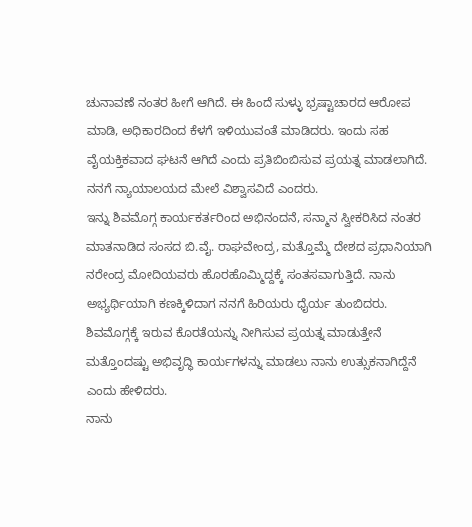ಚುನಾವಣೆ ನಂತರ ಹೀಗೆ ಆಗಿದೆ. ಈ ಹಿಂದೆ ಸುಳ್ಳು ಭ್ರಷ್ಟಾಚಾರದ ಆರೋಪ ಮಾಡಿ, ಅಧಿಕಾರದಿಂದ ಕೆಳಗೆ ಇಳಿಯುವಂತೆ ಮಾಡಿದರು. ಇಂದು ಸಹ ವೈಯಕ್ತಿಕವಾದ ಘಟನೆ ಆಗಿದೆ ಎಂದು ಪ್ರತಿಬಿಂಬಿಸುವ ಪ್ರಯತ್ನ ಮಾಡಲಾಗಿದೆ. ನನಗೆ ನ್ಯಾಯಾಲಯದ ಮೇಲೆ ವಿಶ್ವಾಸವಿದೆ ಎಂದರು.
ಇನ್ನು ಶಿವಮೊಗ್ಗ ಕಾರ್ಯಕರ್ತರಿಂದ ಅಭಿನಂದನೆ, ಸನ್ಮಾನ ಸ್ವೀಕರಿಸಿದ ನಂತರ ಮಾತನಾಡಿದ ಸಂಸದ ಬಿ.ವೈ. ರಾಘವೇಂದ್ರ, ಮತ್ತೊಮ್ಮೆ ದೇಶದ ಪ್ರಧಾನಿಯಾಗಿ ನರೇಂದ್ರ ಮೋದಿಯವರು ಹೊರಹೊಮ್ಮಿದ್ದಕ್ಕೆ ಸಂತಸವಾಗುತ್ತಿದೆ. ನಾನು ಅಭ್ಯರ್ಥಿಯಾಗಿ ಕಣಕ್ಕಿಳಿದಾಗ ನನಗೆ ಹಿರಿಯರು ಧೈರ್ಯ ತುಂಬಿದರು. ಶಿವಮೊಗ್ಗಕ್ಕೆ ಇರುವ ಕೊರತೆಯನ್ನು ನೀಗಿಸುವ ಪ್ರಯತ್ನ ಮಾಡುತ್ತೇನೆ ಮತ್ತೊಂದಷ್ಟು ಅಭಿವೃದ್ಧಿ ಕಾರ್ಯಗಳನ್ನು ಮಾಡಲು ನಾನು ಉತ್ಸುಕನಾಗಿದ್ದೆನೆ ಎಂದು ಹೇಳಿದರು.
ನಾನು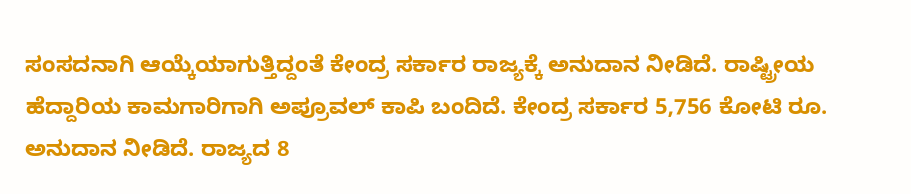ಸಂಸದನಾಗಿ ಆಯ್ಕೆಯಾಗುತ್ತಿದ್ದಂತೆ ಕೇಂದ್ರ ಸರ್ಕಾರ ರಾಜ್ಯಕ್ಕೆ ಅನುದಾನ ನೀಡಿದೆ. ರಾಷ್ಟ್ರೀಯ ಹೆದ್ದಾರಿಯ ಕಾಮಗಾರಿಗಾಗಿ ಅಪ್ರೂವಲ್ ಕಾಪಿ ಬಂದಿದೆ. ಕೇಂದ್ರ ಸರ್ಕಾರ 5,756 ಕೋಟಿ ರೂ. ಅನುದಾನ ನೀಡಿದೆ. ರಾಜ್ಯದ 8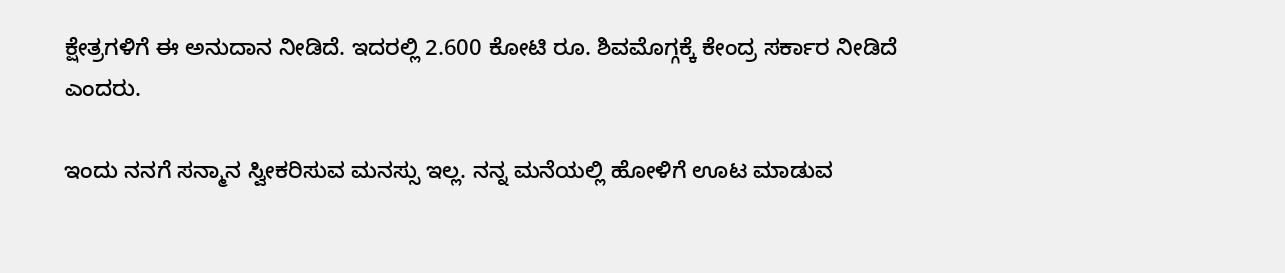ಕ್ಷೇತ್ರಗಳಿಗೆ ಈ ಅನುದಾನ ನೀಡಿದೆ. ಇದರಲ್ಲಿ 2.600 ಕೋಟಿ ರೂ. ಶಿವಮೊಗ್ಗಕ್ಕೆ ಕೇಂದ್ರ ಸರ್ಕಾರ ನೀಡಿದೆ ಎಂದರು.

ಇಂದು ನನಗೆ ಸನ್ಮಾನ ಸ್ವೀಕರಿಸುವ ಮನಸ್ಸು ಇಲ್ಲ. ನನ್ನ ಮನೆಯಲ್ಲಿ ಹೋಳಿಗೆ ಊಟ ಮಾಡುವ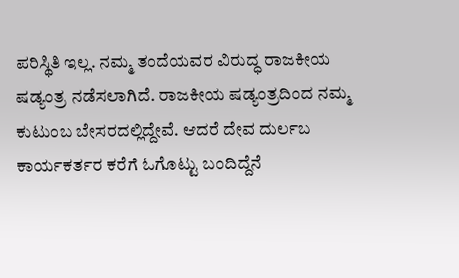ಪರಿಸ್ಥಿತಿ ಇಲ್ಲ. ನಮ್ಮ ತಂದೆಯವರ ವಿರುದ್ಧ ರಾಜಕೀಯ ಷಡ್ಯಂತ್ರ ನಡೆಸಲಾಗಿದೆ. ರಾಜಕೀಯ ಷಡ್ಯಂತ್ರದಿಂದ ನಮ್ಮ ಕುಟುಂಬ ಬೇಸರದಲ್ಲಿದ್ದೇವೆ. ಆದರೆ ದೇವ ದುರ್ಲಬ ಕಾರ್ಯಕರ್ತರ ಕರೆಗೆ ಓಗೊಟ್ಟು ಬಂದಿದ್ದೆನೆ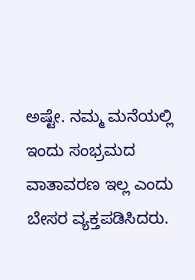ಅಷ್ಟೇ. ನಮ್ಮ ಮನೆಯಲ್ಲಿ ಇಂದು ಸಂಭ್ರಮದ ವಾತಾವರಣ ಇಲ್ಲ ಎಂದು ಬೇಸರ ವ್ಯಕ್ತಪಡಿಸಿದರು.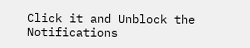Click it and Unblock the Notifications